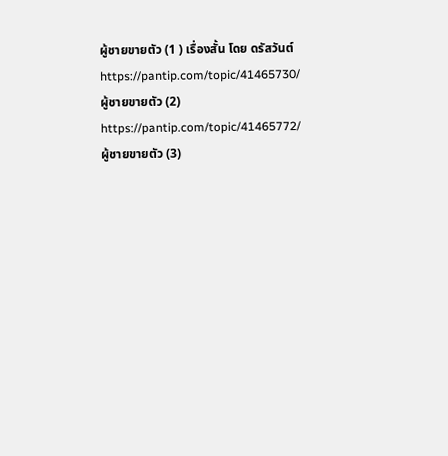ผู้ชายขายตัว (1 ) เรื่องสั้น โดย ดรัสวันต์
https://pantip.com/topic/41465730/
ผู้ชายขายตัว (2)
https://pantip.com/topic/41465772/
ผู้ชายขายตัว (3)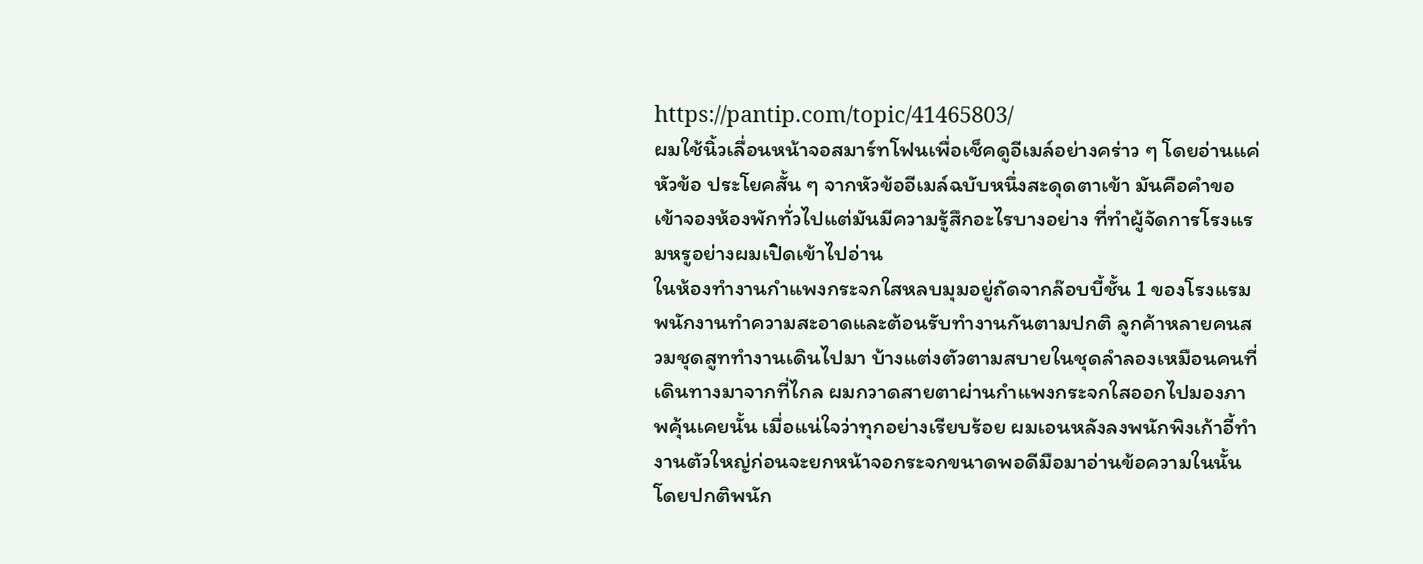https://pantip.com/topic/41465803/
ผมใช้นิ้วเลื่อนหน้าจอสมาร์ทโฟนเพื่อเช็คดูอีเมล์อย่างคร่าว ๆ โดยอ่านแค่หัวข้อ ประโยคสั้น ๆ จากหัวข้ออีเมล์ฉบับหนึ่งสะดุดตาเข้า มันคือคำขอเข้าจองห้องพักทั่วไปแต่มันมีความรู้สึกอะไรบางอย่าง ที่ทำผู้จัดการโรงแรมหรูอย่างผมเปิดเข้าไปอ่าน
ในห้องทำงานกำแพงกระจกใสหลบมุมอยู่ถัดจากล๊อบบี้ชั้น 1 ของโรงแรม พนักงานทำความสะอาดและต้อนรับทำงานกันตามปกติ ลูกค้าหลายคนสวมชุดสูททำงานเดินไปมา บ้างแต่งตัวตามสบายในชุดลำลองเหมือนคนที่เดินทางมาจากที่ไกล ผมกวาดสายตาผ่านกำแพงกระจกใสออกไปมองภาพคุ้นเคยนั้น เมื่อแน่ใจว่าทุกอย่างเรียบร้อย ผมเอนหลังลงพนักพิงเก้าอี้ทำงานตัวใหญ่ก่อนจะยกหน้าจอกระจกขนาดพอดีมือมาอ่านข้อความในนั้น
โดยปกติพนัก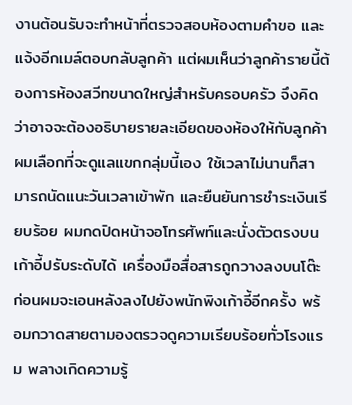งานต้อนรับจะทำหน้าที่ตรวจสอบห้องตามคำขอ และแจ้งอีกเมล์ตอบกลับลูกค้า แต่ผมเห็นว่าลูกค้ารายนี้ต้องการห้องสวีทขนาดใหญ่สำหรับครอบครัว จึงคิดว่าอาจจะต้องอธิบายรายละเอียดของห้องให้กับลูกค้า ผมเลือกที่จะดูแลแขกกลุ่มนี้เอง ใช้เวลาไม่นานก็สามารถนัดแนะวันเวลาเข้าพัก และยืนยันการชำระเงินเรียบร้อย ผมกดปิดหน้าจอโทรศัพท์และนั่งตัวตรงบนเก้าอี้ปรับระดับได้ เครื่องมือสื่อสารถูกวางลงบนโต๊ะ ก่อนผมจะเอนหลังลงไปยังพนักพิงเก้าอี้อีกครั้ง พร้อมกวาดสายตามองตรวจดูความเรียบร้อยทั่วโรงแรม พลางเกิดความรู้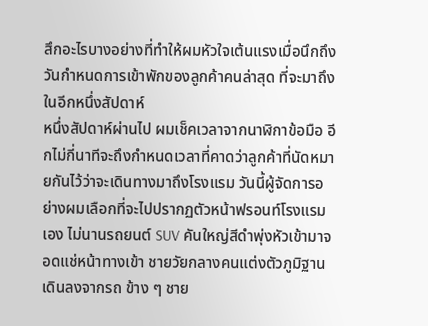สึกอะไรบางอย่างที่ทำให้ผมหัวใจเต้นแรงเมื่อนึกถึงวันกำหนดการเข้าพักของลูกค้าคนล่าสุด ที่จะมาถึงในอีกหนึ่งสัปดาห์
หนึ่งสัปดาห์ผ่านไป ผมเช็คเวลาจากนาฬิกาข้อมือ อีกไม่กี่นาทีจะถึงกำหนดเวลาที่คาดว่าลูกค้าที่นัดหมายกันไว้ว่าจะเดินทางมาถึงโรงแรม วันนี้ผู้จัดการอย่างผมเลือกที่จะไปปรากฏตัวหน้าฟรอนท์โรงแรมเอง ไม่นานรถยนต์ SUV คันใหญ่สีดำพุ่งหัวเข้ามาจอดแช่หน้าทางเข้า ชายวัยกลางคนแต่งตัวภูมิฐานเดินลงจากรถ ข้าง ๆ ชาย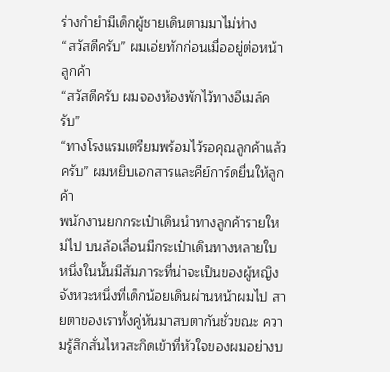ร่างกำยำมีเด็กผู้ชายเดินตามมาไม่ห่าง
“สวัสดีครับ” ผมเอ่ยทักก่อนเมื่ออยู่ต่อหน้าลูกค้า
“สวัสดีครับ ผมจองห้องพักไว้ทางอีเมล์ครับ”
“ทางโรงแรมเตรียมพร้อมไว้รอคุณลูกค้าแล้วครับ” ผมหยิบเอกสารและคีย์การ์ดยื่นให้ลูกค้า
พนักงานยกกระเป๋าเดินนำทางลูกค้ารายใหม่ไป บนล้อเลื่อนมีกระเป๋าเดินทางหลายใบ หนึ่งในนั้นมีสัมภาระที่น่าจะเป็นของผู้หญิง จังหวะหนึ่งที่เด็กน้อยเดินผ่านหน้าผมไป สายตาของเราทั้งคู่หันมาสบตากันชั่วขณะ ความรู้สึกสั่นไหวสะกิดเข้าที่หัวใจของผมอย่างบ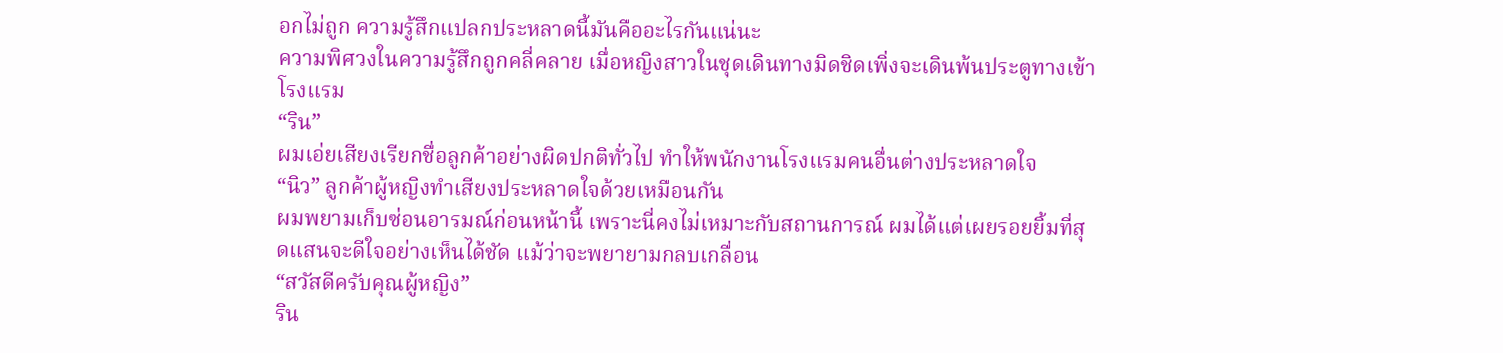อกไม่ถูก ความรู้สึกแปลกประหลาดนี้มันคืออะไรกันแน่นะ
ความพิศวงในความรู้สึกถูกคลี่คลาย เมื่อหญิงสาวในชุดเดินทางมิดชิดเพิ่งจะเดินพ้นประตูทางเข้าโรงแรม
“ริน”
ผมเอ่ยเสียงเรียกชื่อลูกค้าอย่างผิดปกติทั่วไป ทำให้พนักงานโรงแรมคนอื่นต่างประหลาดใจ
“นิว” ลูกค้าผู้หญิงทำเสียงประหลาดใจด้วยเหมือนกัน
ผมพยามเก็บซ่อนอารมณ์ก่อนหน้านี้ เพราะนี่คงไม่เหมาะกับสถานการณ์ ผมได้แต่เผยรอยยิ้มที่สุดแสนจะดีใจอย่างเห็นได้ชัด แม้ว่าจะพยายามกลบเกลื่อน
“สวัสดีครับคุณผู้หญิง”
ริน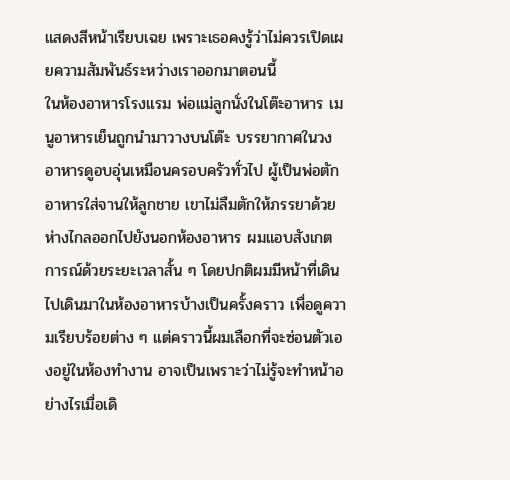แสดงสีหน้าเรียบเฉย เพราะเธอคงรู้ว่าไม่ควรเปิดเผยความสัมพันธ์ระหว่างเราออกมาตอนนี้
ในห้องอาหารโรงแรม พ่อแม่ลูกนั่งในโต๊ะอาหาร เมนูอาหารเย็นถูกนำมาวางบนโต๊ะ บรรยากาศในวงอาหารดูอบอุ่นเหมือนครอบครัวทั่วไป ผู้เป็นพ่อตักอาหารใส่จานให้ลูกชาย เขาไม่ลืมตักให้ภรรยาด้วย
ห่างไกลออกไปยังนอกห้องอาหาร ผมแอบสังเกตการณ์ด้วยระยะเวลาสั้น ๆ โดยปกติผมมีหน้าที่เดินไปเดินมาในห้องอาหารบ้างเป็นครั้งคราว เพื่อดูความเรียบร้อยต่าง ๆ แต่คราวนี้ผมเลือกที่จะซ่อนตัวเองอยู่ในห้องทำงาน อาจเป็นเพราะว่าไม่รู้จะทำหน้าอย่างไรเมื่อเดิ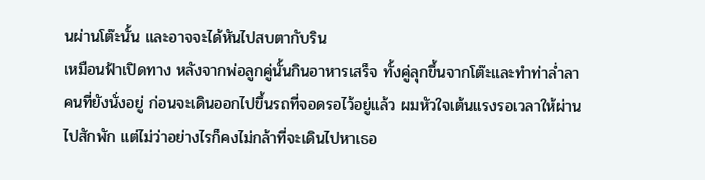นผ่านโต๊ะนั้น และอาจจะได้หันไปสบตากับริน
เหมือนฟ้าเปิดทาง หลังจากพ่อลูกคู่นั้นกินอาหารเสร็จ ทั้งคู่ลุกขึ้นจากโต๊ะและทำท่าล่ำลาคนที่ยังนั่งอยู่ ก่อนจะเดินออกไปขึ้นรถที่จอดรอไว้อยู่แล้ว ผมหัวใจเต้นแรงรอเวลาให้ผ่านไปสักพัก แต่ไม่ว่าอย่างไรก็คงไม่กล้าที่จะเดินไปหาเธอ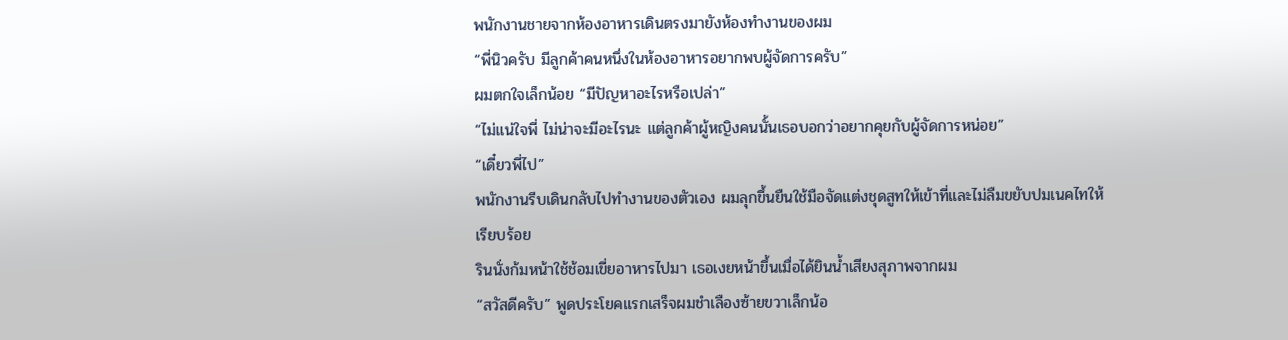พนักงานชายจากห้องอาหารเดินตรงมายังห้องทำงานของผม
“พี่นิวครับ มีลูกค้าคนหนึ่งในห้องอาหารอยากพบผู้จัดการครับ”
ผมตกใจเล็กน้อย “มีปัญหาอะไรหรือเปล่า”
“ไม่แน่ใจพี่ ไม่น่าจะมีอะไรนะ แต่ลูกค้าผู้หญิงคนนั้นเธอบอกว่าอยากคุยกับผู้จัดการหน่อย”
“เดี๋ยวพี่ไป”
พนักงานรีบเดินกลับไปทำงานของตัวเอง ผมลุกขึ้นยืนใช้มือจัดแต่งชุดสูทให้เข้าที่และไม่ลืมขยับปมเนคไทให้เรียบร้อย
รินนั่งก้มหน้าใช้ช้อมเขี่ยอาหารไปมา เธอเงยหน้าขึ้นเมื่อได้ยินน้ำเสียงสุภาพจากผม
“สวัสดีครับ” พูดประโยคแรกเสร็จผมชำเลืองซ้ายขวาเล็กน้อ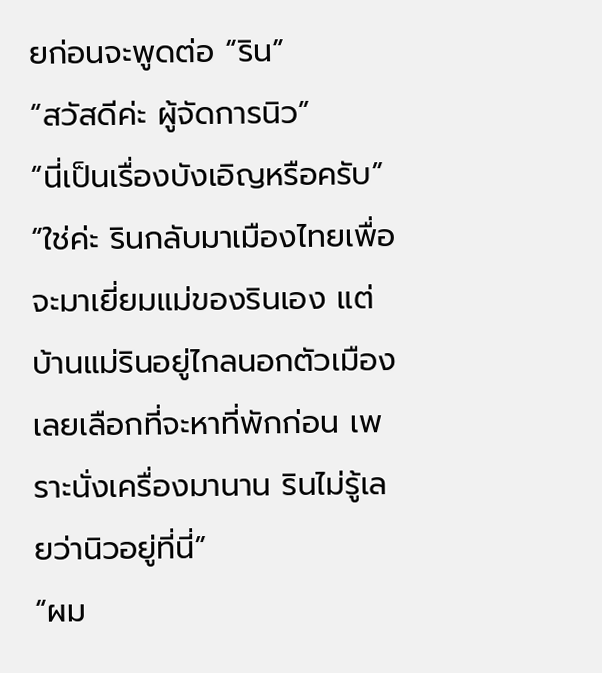ยก่อนจะพูดต่อ “ริน”
“สวัสดีค่ะ ผู้จัดการนิว”
“นี่เป็นเรื่องบังเอิญหรือครับ”
“ใช่ค่ะ รินกลับมาเมืองไทยเพื่อจะมาเยี่ยมแม่ของรินเอง แต่บ้านแม่รินอยู่ไกลนอกตัวเมือง เลยเลือกที่จะหาที่พักก่อน เพราะนั่งเครื่องมานาน รินไม่รู้เลยว่านิวอยู่ที่นี่”
“ผม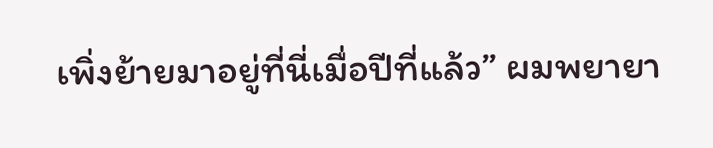เพิ่งย้ายมาอยู่ที่นี่เมื่อปีที่แล้ว” ผมพยายา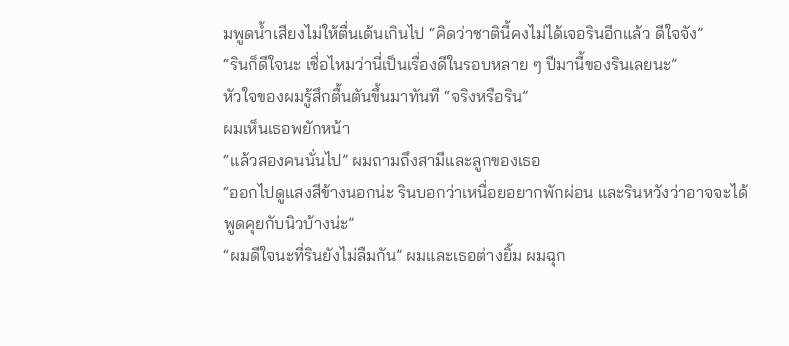มพูดน้ำเสียงไม่ให้ตื่นเต้นเกินไป “คิดว่าชาตินี้คงไม่ได้เจอรินอีกแล้ว ดีใจจัง”
“รินก็ดีใจนะ เชื่อไหมว่านี่เป็นเรื่องดีในรอบหลาย ๆ ปีมานี้ของรินเลยนะ”
หัวใจของผมรู้สึกตื้นตันขึ้นมาทันที “จริงหรือริน”
ผมเห็นเธอพยักหน้า
“แล้วสองคนนั่นไป” ผมถามถึงสามีและลูกของเธอ
“ออกไปดูแสงสีข้างนอกน่ะ รินบอกว่าเหนื่อยอยากพักผ่อน และรินหวังว่าอาจจะได้พูดคุยกับนิวบ้างน่ะ”
“ผมดีใจนะที่รินยังไม่ลืมกัน” ผมและเธอต่างยิ้ม ผมฉุก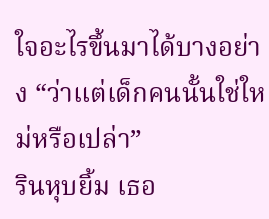ใจอะไรขึ้นมาได้บางอย่าง “ว่าแต่เด็กคนนั้นใช่ใหม่หรือเปล่า”
รินหุบยิ้ม เธอ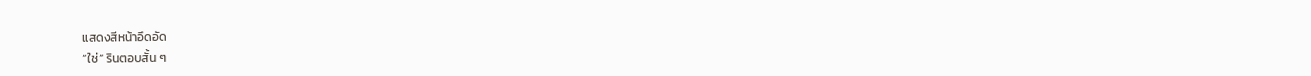แสดงสีหน้าอึดอัด
“ใช่” รินตอบสั้น ๆ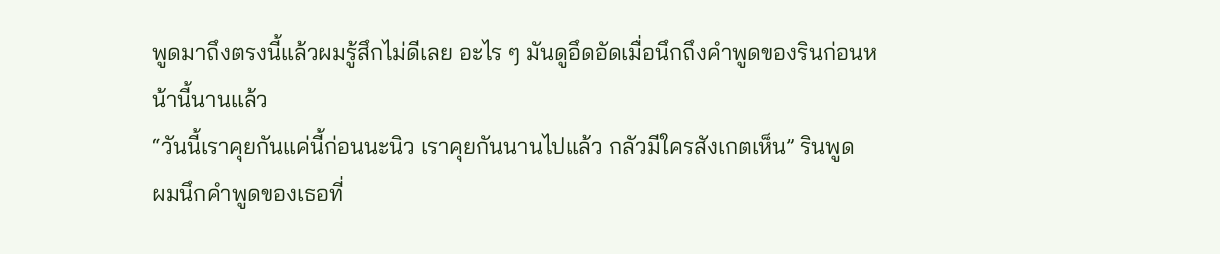พูดมาถึงตรงนี้แล้วผมรู้สึกไม่ดีเลย อะไร ๆ มันดูอึดอัดเมื่อนึกถึงคำพูดของรินก่อนหน้านี้นานแล้ว
“วันนี้เราคุยกันแค่นี้ก่อนนะนิว เราคุยกันนานไปแล้ว กลัวมีใครสังเกตเห็น” รินพูด
ผมนึกคำพูดของเธอที่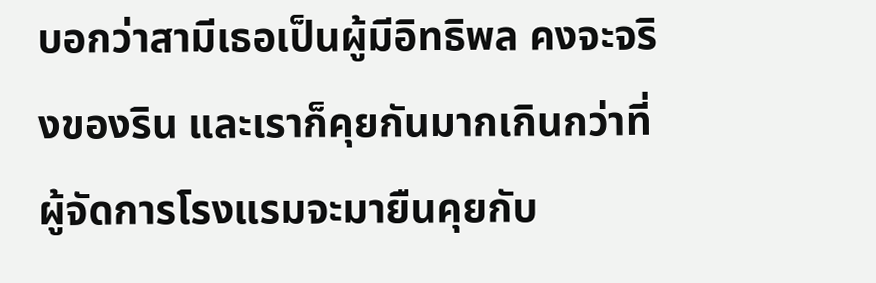บอกว่าสามีเธอเป็นผู้มีอิทธิพล คงจะจริงของริน และเราก็คุยกันมากเกินกว่าที่ผู้จัดการโรงแรมจะมายืนคุยกับ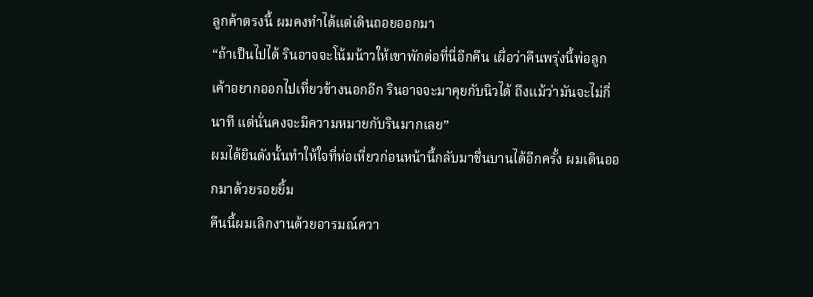ลูกค้าตรงนี้ ผมคงทำได้แต่เดินถอยออกมา
“ถ้าเป็นไปได้ รินอาจจะโน้มน้าวให้เขาพักต่อที่นี่อีกคืน เผื่อว่าคืนพรุ่งนี้พ่อลูกเค้าอยากออกไปเที่ยวข้างนอกอีก รินอาจจะมาคุยกับนิวได้ ถึงแม้ว่ามันจะไม่กี่นาที แต่นั่นคงจะมีความหมายกับรินมากเลย”
ผมได้ยินดังนั้นทำให้ใจที่ห่อเหี่ยวก่อนหน้านี้กลับมาชื่นบานได้อีกครั้ง ผมเดินออกมาด้วยรอยยิ้ม
คืนนี้ผมเลิกงานด้วยอารมณ์ควา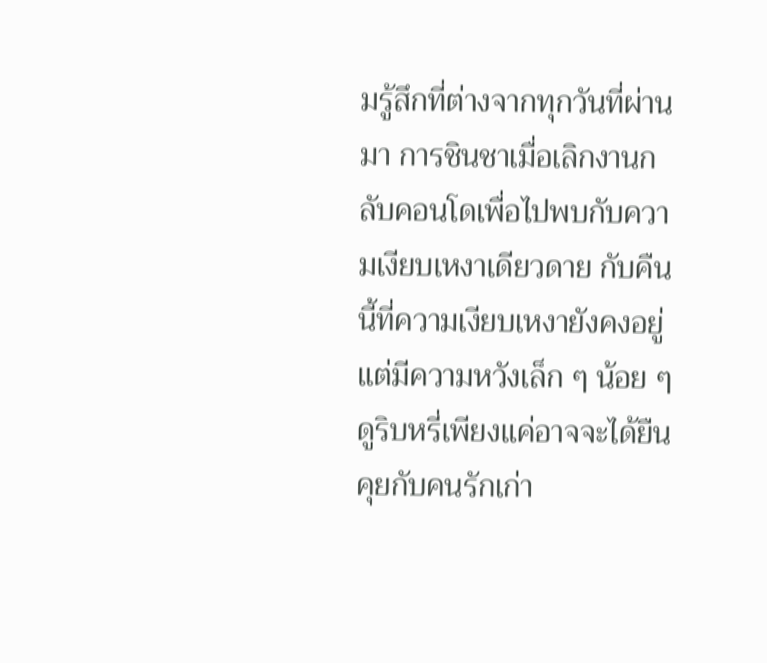มรู้สึกที่ต่างจากทุกวันที่ผ่านมา การชินชาเมื่อเลิกงานกลับคอนโดเพื่อไปพบกับความเงียบเหงาเดียวดาย กับคืนนี้ที่ความเงียบเหงายังคงอยู่ แต่มีความหวังเล็ก ๆ น้อย ๆ ดูริบหรี่เพียงแค่อาจจะได้ยืนคุยกับคนรักเก่า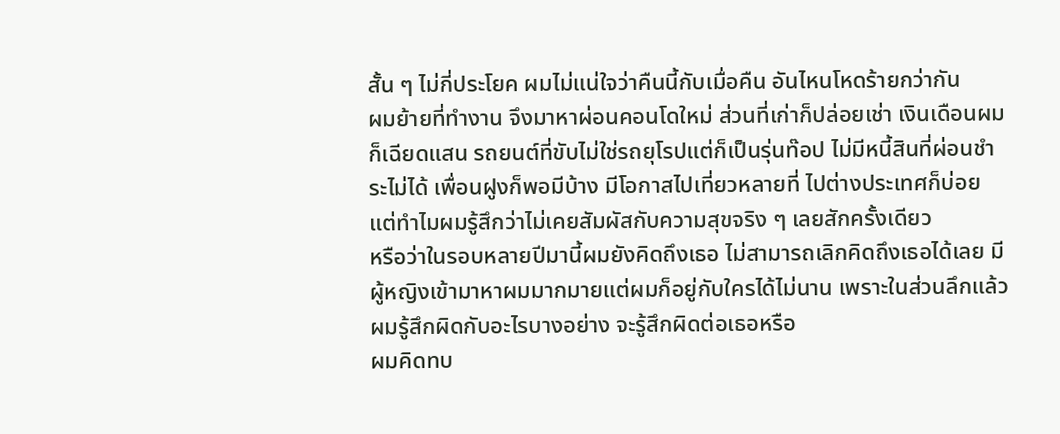สั้น ๆ ไม่กี่ประโยค ผมไม่แน่ใจว่าคืนนี้กับเมื่อคืน อันไหนโหดร้ายกว่ากัน
ผมย้ายที่ทำงาน จึงมาหาผ่อนคอนโดใหม่ ส่วนที่เก่าก็ปล่อยเช่า เงินเดือนผมก็เฉียดแสน รถยนต์ที่ขับไม่ใช่รถยุโรปแต่ก็เป็นรุ่นท๊อป ไม่มีหนี้สินที่ผ่อนชำระไม่ได้ เพื่อนฝูงก็พอมีบ้าง มีโอกาสไปเที่ยวหลายที่ ไปต่างประเทศก็บ่อย แต่ทำไมผมรู้สึกว่าไม่เคยสัมผัสกับความสุขจริง ๆ เลยสักครั้งเดียว
หรือว่าในรอบหลายปีมานี้ผมยังคิดถึงเธอ ไม่สามารถเลิกคิดถึงเธอได้เลย มีผู้หญิงเข้ามาหาผมมากมายแต่ผมก็อยู่กับใครได้ไม่นาน เพราะในส่วนลึกแล้วผมรู้สึกผิดกับอะไรบางอย่าง จะรู้สึกผิดต่อเธอหรือ
ผมคิดทบ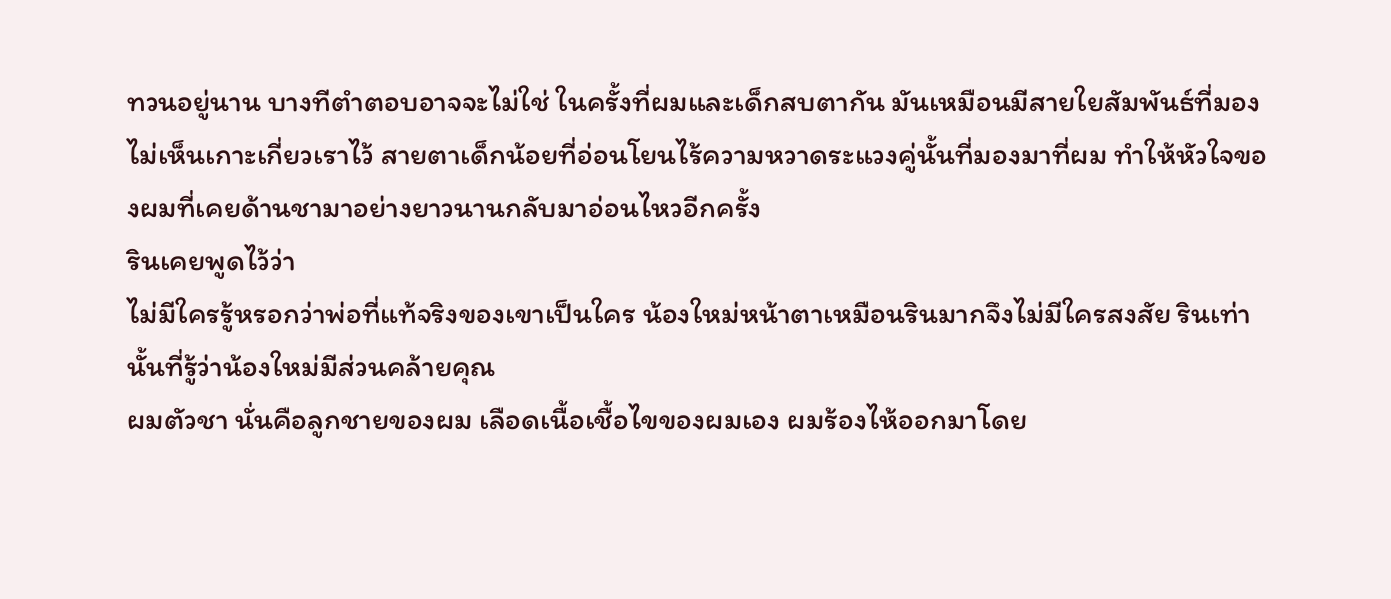ทวนอยู่นาน บางทีตำตอบอาจจะไม่ใช่ ในครั้งที่ผมและเด็กสบตากัน มันเหมือนมีสายใยสัมพันธ์ที่มองไม่เห็นเกาะเกี่ยวเราไว้ สายตาเด็กน้อยที่อ่อนโยนไร้ความหวาดระแวงคู่นั้นที่มองมาที่ผม ทำให้หัวใจของผมที่เคยด้านชามาอย่างยาวนานกลับมาอ่อนไหวอีกครั้ง
รินเคยพูดไว้ว่า
ไม่มีใครรู้หรอกว่าพ่อที่แท้จริงของเขาเป็นใคร น้องใหม่หน้าตาเหมือนรินมากจึงไม่มีใครสงสัย รินเท่านั้นที่รู้ว่าน้องใหม่มีส่วนคล้ายคุณ
ผมตัวชา นั่นคือลูกชายของผม เลือดเนื้อเชื้อไขของผมเอง ผมร้องไห้ออกมาโดย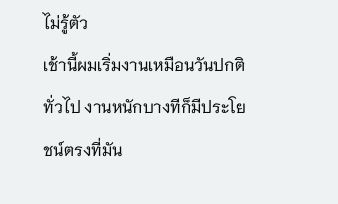ไม่รู้ตัว
เช้านี้ผมเริ่มงานเหมือนวันปกติทั่วไป งานหนักบางทีก็มีประโยชน์ตรงที่มัน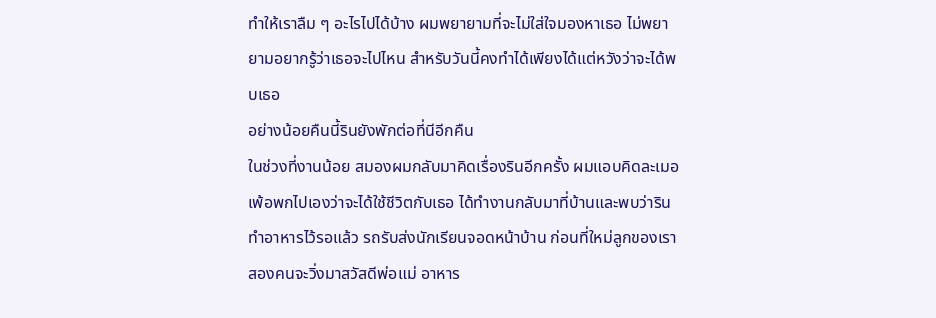ทำให้เราลืม ๆ อะไรไปได้บ้าง ผมพยายามที่จะไม่ใส่ใจมองหาเธอ ไม่พยายามอยากรู้ว่าเธอจะไปไหน สำหรับวันนี้คงทำได้เพียงได้แต่หวังว่าจะได้พบเธอ
อย่างน้อยคืนนี้รินยังพักต่อที่นีอีกคืน
ในช่วงที่งานน้อย สมองผมกลับมาคิดเรื่องรินอีกครั้ง ผมแอบคิดละเมอเพ้อพกไปเองว่าจะได้ใช้ชีวิตกับเธอ ได้ทำงานกลับมาที่บ้านและพบว่ารินทำอาหารไว้รอแล้ว รถรับส่งนักเรียนจอดหน้าบ้าน ก่อนที่ใหม่ลูกของเราสองคนจะวิ่งมาสวัสดีพ่อแม่ อาหาร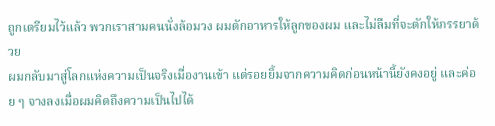ถูกเตรียมไว้แล้ว พวกเราสามคนนั่งล้อมวง ผมตักอาหารให้ลูกของผม และไม่ลืมที่จะตักให้ภรรยาด้วย
ผมกลับมาสู่โลกแห่งความเป็นจริงเมื่องานเข้า แต่รอยยิ้มจากความคิดก่อนหน้านี้ยังคงอยู่ และค่อย ๆ จางลงเมื่อผมคิดถึงความเป็นไปได้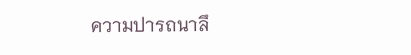ความปารถนาลึ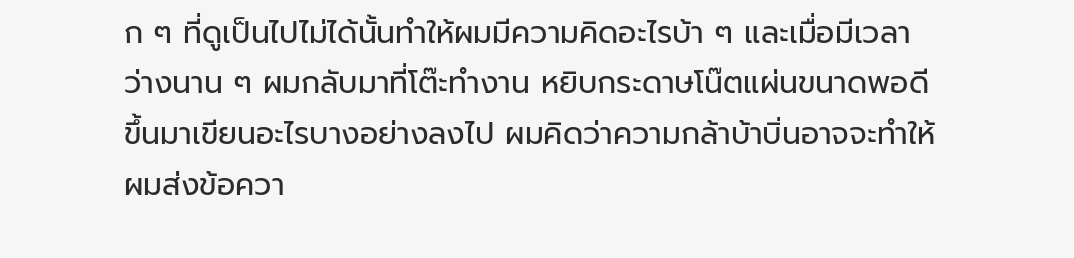ก ๆ ที่ดูเป็นไปไม่ได้นั้นทำให้ผมมีความคิดอะไรบ้า ๆ และเมื่อมีเวลาว่างนาน ๆ ผมกลับมาที่โต๊ะทำงาน หยิบกระดาษโน๊ตแผ่นขนาดพอดีขึ้นมาเขียนอะไรบางอย่างลงไป ผมคิดว่าความกล้าบ้าบิ่นอาจจะทำให้ผมส่งข้อควา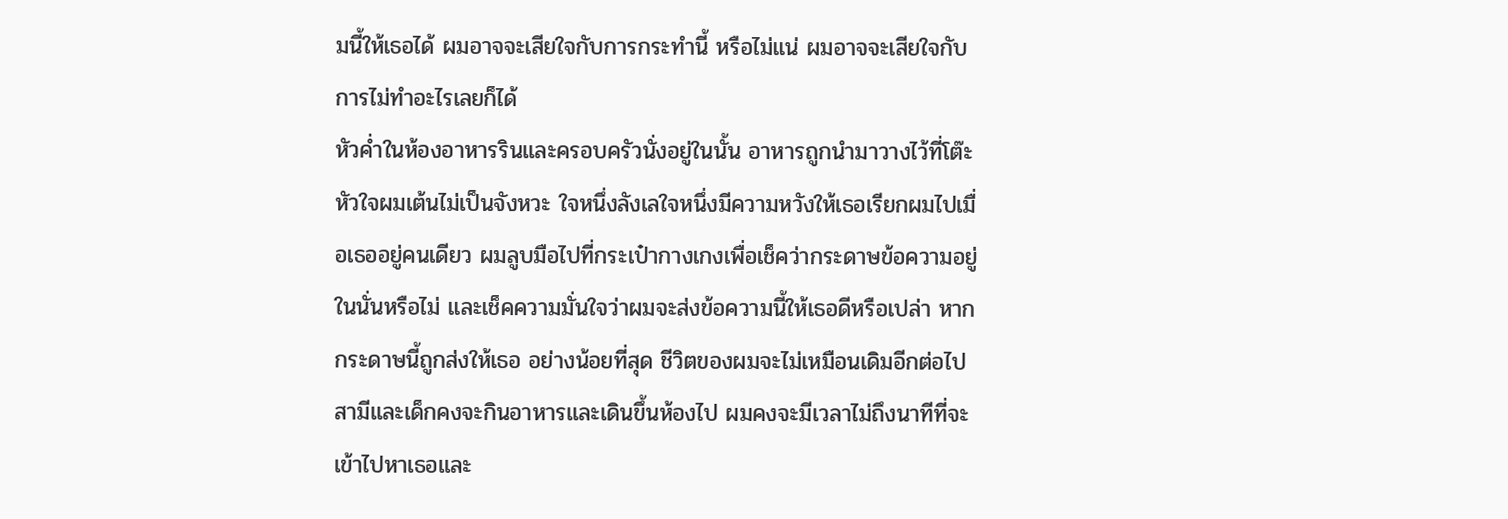มนี้ให้เธอได้ ผมอาจจะเสียใจกับการกระทำนี้ หรือไม่แน่ ผมอาจจะเสียใจกับการไม่ทำอะไรเลยก็ได้
หัวค่ำในห้องอาหารรินและครอบครัวนั่งอยู่ในนั้น อาหารถูกนำมาวางไว้ที่โต๊ะ หัวใจผมเต้นไม่เป็นจังหวะ ใจหนึ่งลังเลใจหนึ่งมีความหวังให้เธอเรียกผมไปเมื่อเธออยู่คนเดียว ผมลูบมือไปที่กระเป๋ากางเกงเพื่อเช็คว่ากระดาษข้อความอยู่ในนั่นหรือไม่ และเช็คความมั่นใจว่าผมจะส่งข้อความนี้ให้เธอดีหรือเปล่า หากกระดาษนี้ถูกส่งให้เธอ อย่างน้อยที่สุด ชีวิตของผมจะไม่เหมือนเดิมอีกต่อไป
สามีและเด็กคงจะกินอาหารและเดินขึ้นห้องไป ผมคงจะมีเวลาไม่ถึงนาทีที่จะเข้าไปหาเธอและ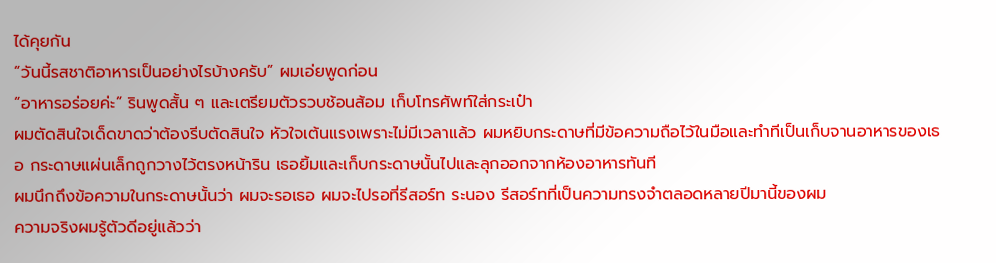ได้คุยกัน
“วันนี้รสชาติอาหารเป็นอย่างไรบ้างครับ” ผมเอ่ยพูดก่อน
“อาหารอร่อยค่ะ” รินพูดสั้น ๆ และเตรียมตัวรวบช้อนส้อม เก็บโทรศัพท์ใส่กระเป๋า
ผมตัดสินใจเด็ดขาดว่าต้องรีบตัดสินใจ หัวใจเต้นแรงเพราะไม่มีเวลาแล้ว ผมหยิบกระดาษที่มีข้อความถือไว้ในมือและทำทีเป็นเก็บจานอาหารของเธอ กระดาษแผ่นเล็กถูกวางไว้ตรงหน้าริน เธอยิ้มและเก็บกระดาษนั้นไปและลุกออกจากห้องอาหารทันที
ผมนึกถึงข้อความในกระดาษนั้นว่า ผมจะรอเธอ ผมจะไปรอที่รีสอร์ท ระนอง รีสอร์ทที่เป็นความทรงจำตลอดหลายปีมานี้ของผม
ความจริงผมรู้ตัวดีอยู่แล้วว่า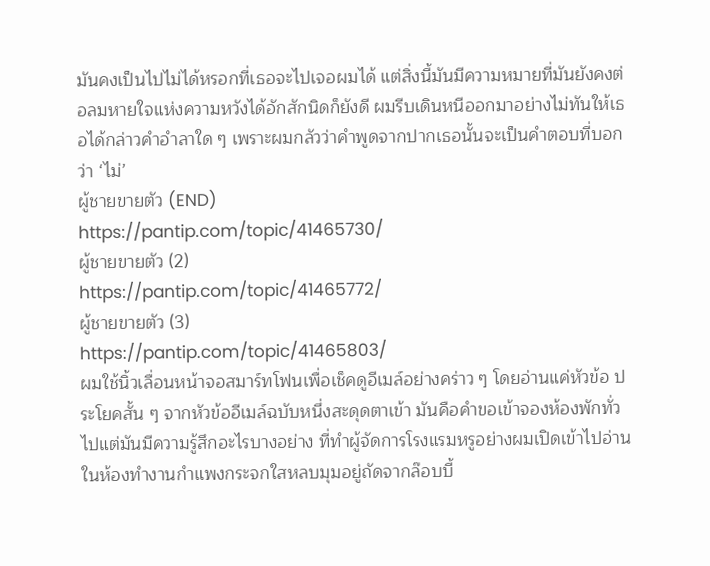มันคงเป็นไปไม่ได้หรอกที่เธอจะไปเจอผมได้ แต่สิ่งนี้มันมีความหมายที่มันยังคงต่อลมหายใจแห่งความหวังได้อักสักนิดก็ยังดี ผมรีบเดินหนีออกมาอย่างไม่ทันให้เธอได้กล่าวคำอำลาใด ๆ เพราะผมกลัวว่าคำพูดจากปากเธอนั้นจะเป็นคำตอบที่บอกว่า ‘ไม่’
ผู้ชายขายตัว (END)
https://pantip.com/topic/41465730/
ผู้ชายขายตัว (2)
https://pantip.com/topic/41465772/
ผู้ชายขายตัว (3)
https://pantip.com/topic/41465803/
ผมใช้นิ้วเลื่อนหน้าจอสมาร์ทโฟนเพื่อเช็คดูอีเมล์อย่างคร่าว ๆ โดยอ่านแค่หัวข้อ ประโยคสั้น ๆ จากหัวข้ออีเมล์ฉบับหนึ่งสะดุดตาเข้า มันคือคำขอเข้าจองห้องพักทั่วไปแต่มันมีความรู้สึกอะไรบางอย่าง ที่ทำผู้จัดการโรงแรมหรูอย่างผมเปิดเข้าไปอ่าน
ในห้องทำงานกำแพงกระจกใสหลบมุมอยู่ถัดจากล๊อบบี้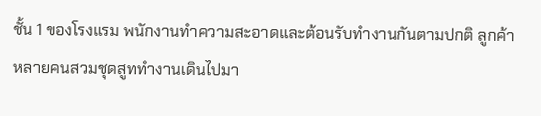ชั้น 1 ของโรงแรม พนักงานทำความสะอาดและต้อนรับทำงานกันตามปกติ ลูกค้าหลายคนสวมชุดสูททำงานเดินไปมา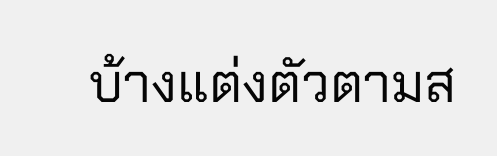บ้างแต่งตัวตามส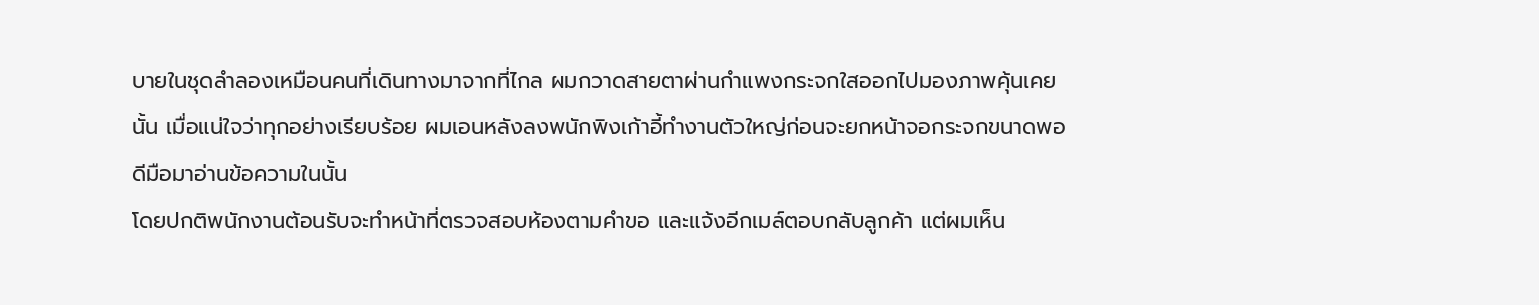บายในชุดลำลองเหมือนคนที่เดินทางมาจากที่ไกล ผมกวาดสายตาผ่านกำแพงกระจกใสออกไปมองภาพคุ้นเคยนั้น เมื่อแน่ใจว่าทุกอย่างเรียบร้อย ผมเอนหลังลงพนักพิงเก้าอี้ทำงานตัวใหญ่ก่อนจะยกหน้าจอกระจกขนาดพอดีมือมาอ่านข้อความในนั้น
โดยปกติพนักงานต้อนรับจะทำหน้าที่ตรวจสอบห้องตามคำขอ และแจ้งอีกเมล์ตอบกลับลูกค้า แต่ผมเห็น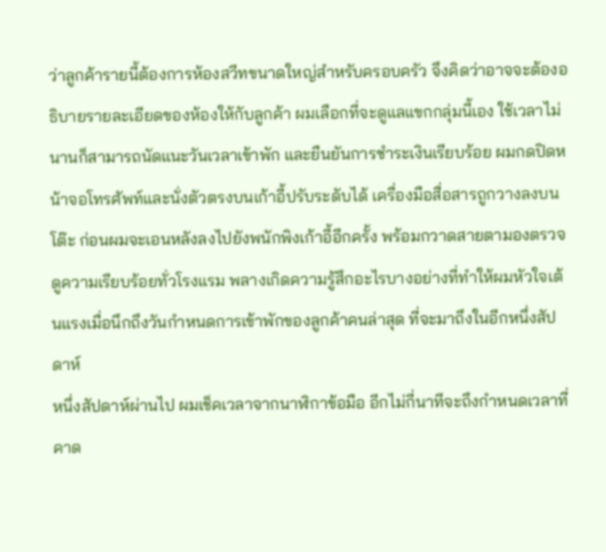ว่าลูกค้ารายนี้ต้องการห้องสวีทขนาดใหญ่สำหรับครอบครัว จึงคิดว่าอาจจะต้องอธิบายรายละเอียดของห้องให้กับลูกค้า ผมเลือกที่จะดูแลแขกกลุ่มนี้เอง ใช้เวลาไม่นานก็สามารถนัดแนะวันเวลาเข้าพัก และยืนยันการชำระเงินเรียบร้อย ผมกดปิดหน้าจอโทรศัพท์และนั่งตัวตรงบนเก้าอี้ปรับระดับได้ เครื่องมือสื่อสารถูกวางลงบนโต๊ะ ก่อนผมจะเอนหลังลงไปยังพนักพิงเก้าอี้อีกครั้ง พร้อมกวาดสายตามองตรวจดูความเรียบร้อยทั่วโรงแรม พลางเกิดความรู้สึกอะไรบางอย่างที่ทำให้ผมหัวใจเต้นแรงเมื่อนึกถึงวันกำหนดการเข้าพักของลูกค้าคนล่าสุด ที่จะมาถึงในอีกหนึ่งสัปดาห์
หนึ่งสัปดาห์ผ่านไป ผมเช็คเวลาจากนาฬิกาข้อมือ อีกไม่กี่นาทีจะถึงกำหนดเวลาที่คาด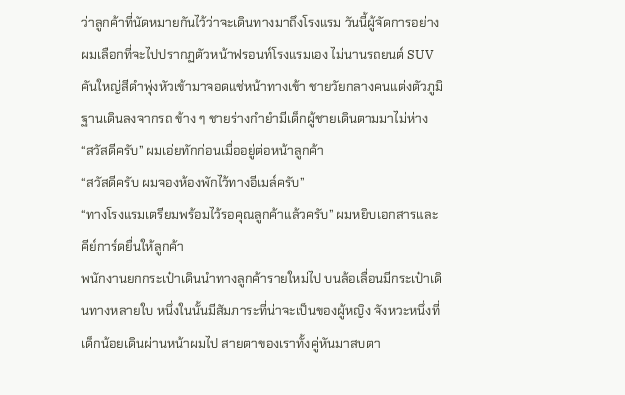ว่าลูกค้าที่นัดหมายกันไว้ว่าจะเดินทางมาถึงโรงแรม วันนี้ผู้จัดการอย่างผมเลือกที่จะไปปรากฏตัวหน้าฟรอนท์โรงแรมเอง ไม่นานรถยนต์ SUV คันใหญ่สีดำพุ่งหัวเข้ามาจอดแช่หน้าทางเข้า ชายวัยกลางคนแต่งตัวภูมิฐานเดินลงจากรถ ข้าง ๆ ชายร่างกำยำมีเด็กผู้ชายเดินตามมาไม่ห่าง
“สวัสดีครับ” ผมเอ่ยทักก่อนเมื่ออยู่ต่อหน้าลูกค้า
“สวัสดีครับ ผมจองห้องพักไว้ทางอีเมล์ครับ”
“ทางโรงแรมเตรียมพร้อมไว้รอคุณลูกค้าแล้วครับ” ผมหยิบเอกสารและคีย์การ์ดยื่นให้ลูกค้า
พนักงานยกกระเป๋าเดินนำทางลูกค้ารายใหม่ไป บนล้อเลื่อนมีกระเป๋าเดินทางหลายใบ หนึ่งในนั้นมีสัมภาระที่น่าจะเป็นของผู้หญิง จังหวะหนึ่งที่เด็กน้อยเดินผ่านหน้าผมไป สายตาของเราทั้งคู่หันมาสบตา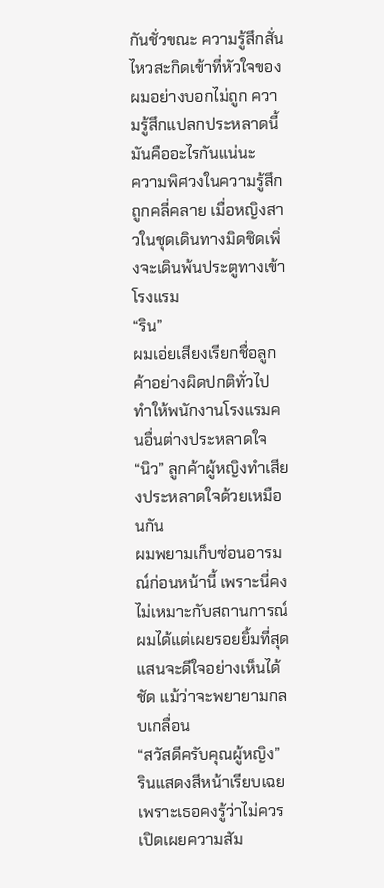กันชั่วขณะ ความรู้สึกสั่นไหวสะกิดเข้าที่หัวใจของผมอย่างบอกไม่ถูก ความรู้สึกแปลกประหลาดนี้มันคืออะไรกันแน่นะ
ความพิศวงในความรู้สึกถูกคลี่คลาย เมื่อหญิงสาวในชุดเดินทางมิดชิดเพิ่งจะเดินพ้นประตูทางเข้าโรงแรม
“ริน”
ผมเอ่ยเสียงเรียกชื่อลูกค้าอย่างผิดปกติทั่วไป ทำให้พนักงานโรงแรมคนอื่นต่างประหลาดใจ
“นิว” ลูกค้าผู้หญิงทำเสียงประหลาดใจด้วยเหมือนกัน
ผมพยามเก็บซ่อนอารมณ์ก่อนหน้านี้ เพราะนี่คงไม่เหมาะกับสถานการณ์ ผมได้แต่เผยรอยยิ้มที่สุดแสนจะดีใจอย่างเห็นได้ชัด แม้ว่าจะพยายามกลบเกลื่อน
“สวัสดีครับคุณผู้หญิง”
รินแสดงสีหน้าเรียบเฉย เพราะเธอคงรู้ว่าไม่ควรเปิดเผยความสัม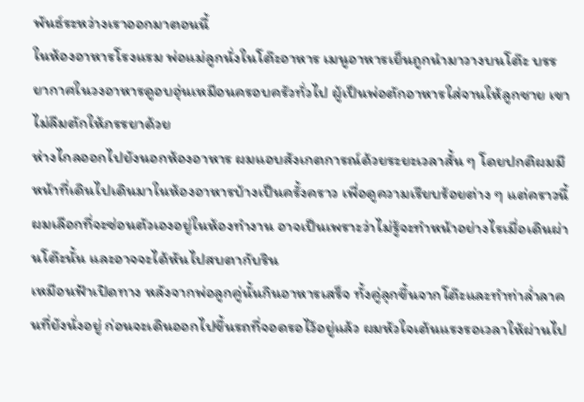พันธ์ระหว่างเราออกมาตอนนี้
ในห้องอาหารโรงแรม พ่อแม่ลูกนั่งในโต๊ะอาหาร เมนูอาหารเย็นถูกนำมาวางบนโต๊ะ บรรยากาศในวงอาหารดูอบอุ่นเหมือนครอบครัวทั่วไป ผู้เป็นพ่อตักอาหารใส่จานให้ลูกชาย เขาไม่ลืมตักให้ภรรยาด้วย
ห่างไกลออกไปยังนอกห้องอาหาร ผมแอบสังเกตการณ์ด้วยระยะเวลาสั้น ๆ โดยปกติผมมีหน้าที่เดินไปเดินมาในห้องอาหารบ้างเป็นครั้งคราว เพื่อดูความเรียบร้อยต่าง ๆ แต่คราวนี้ผมเลือกที่จะซ่อนตัวเองอยู่ในห้องทำงาน อาจเป็นเพราะว่าไม่รู้จะทำหน้าอย่างไรเมื่อเดินผ่านโต๊ะนั้น และอาจจะได้หันไปสบตากับริน
เหมือนฟ้าเปิดทาง หลังจากพ่อลูกคู่นั้นกินอาหารเสร็จ ทั้งคู่ลุกขึ้นจากโต๊ะและทำท่าล่ำลาคนที่ยังนั่งอยู่ ก่อนจะเดินออกไปขึ้นรถที่จอดรอไว้อยู่แล้ว ผมหัวใจเต้นแรงรอเวลาให้ผ่านไป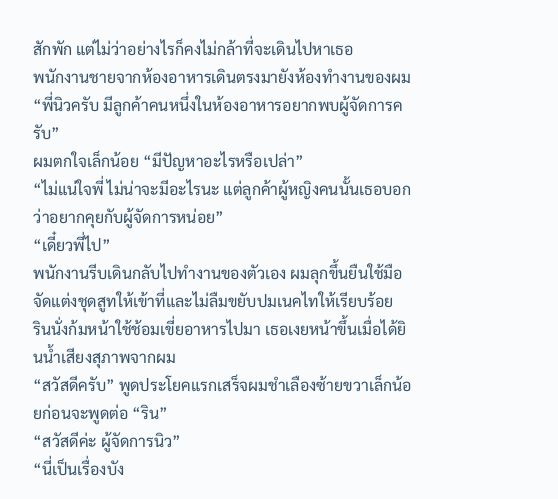สักพัก แต่ไม่ว่าอย่างไรก็คงไม่กล้าที่จะเดินไปหาเธอ
พนักงานชายจากห้องอาหารเดินตรงมายังห้องทำงานของผม
“พี่นิวครับ มีลูกค้าคนหนึ่งในห้องอาหารอยากพบผู้จัดการครับ”
ผมตกใจเล็กน้อย “มีปัญหาอะไรหรือเปล่า”
“ไม่แน่ใจพี่ ไม่น่าจะมีอะไรนะ แต่ลูกค้าผู้หญิงคนนั้นเธอบอกว่าอยากคุยกับผู้จัดการหน่อย”
“เดี๋ยวพี่ไป”
พนักงานรีบเดินกลับไปทำงานของตัวเอง ผมลุกขึ้นยืนใช้มือจัดแต่งชุดสูทให้เข้าที่และไม่ลืมขยับปมเนคไทให้เรียบร้อย
รินนั่งก้มหน้าใช้ช้อมเขี่ยอาหารไปมา เธอเงยหน้าขึ้นเมื่อได้ยินน้ำเสียงสุภาพจากผม
“สวัสดีครับ” พูดประโยคแรกเสร็จผมชำเลืองซ้ายขวาเล็กน้อยก่อนจะพูดต่อ “ริน”
“สวัสดีค่ะ ผู้จัดการนิว”
“นี่เป็นเรื่องบัง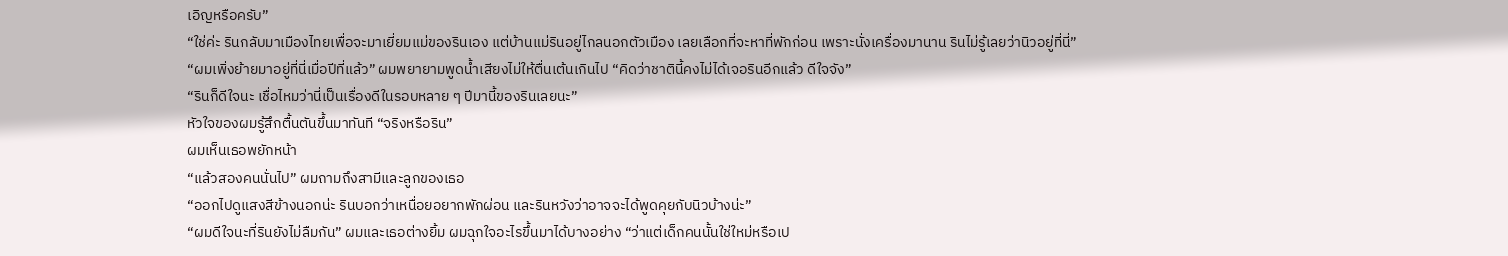เอิญหรือครับ”
“ใช่ค่ะ รินกลับมาเมืองไทยเพื่อจะมาเยี่ยมแม่ของรินเอง แต่บ้านแม่รินอยู่ไกลนอกตัวเมือง เลยเลือกที่จะหาที่พักก่อน เพราะนั่งเครื่องมานาน รินไม่รู้เลยว่านิวอยู่ที่นี่”
“ผมเพิ่งย้ายมาอยู่ที่นี่เมื่อปีที่แล้ว” ผมพยายามพูดน้ำเสียงไม่ให้ตื่นเต้นเกินไป “คิดว่าชาตินี้คงไม่ได้เจอรินอีกแล้ว ดีใจจัง”
“รินก็ดีใจนะ เชื่อไหมว่านี่เป็นเรื่องดีในรอบหลาย ๆ ปีมานี้ของรินเลยนะ”
หัวใจของผมรู้สึกตื้นตันขึ้นมาทันที “จริงหรือริน”
ผมเห็นเธอพยักหน้า
“แล้วสองคนนั่นไป” ผมถามถึงสามีและลูกของเธอ
“ออกไปดูแสงสีข้างนอกน่ะ รินบอกว่าเหนื่อยอยากพักผ่อน และรินหวังว่าอาจจะได้พูดคุยกับนิวบ้างน่ะ”
“ผมดีใจนะที่รินยังไม่ลืมกัน” ผมและเธอต่างยิ้ม ผมฉุกใจอะไรขึ้นมาได้บางอย่าง “ว่าแต่เด็กคนนั้นใช่ใหม่หรือเป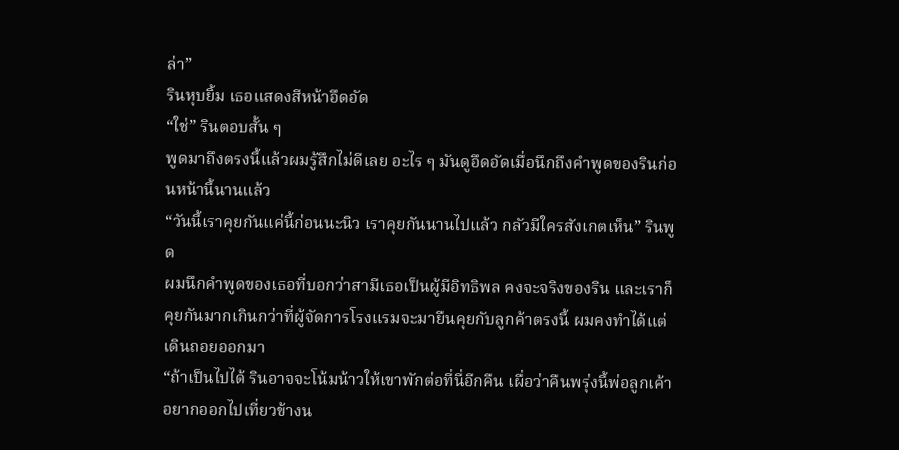ล่า”
รินหุบยิ้ม เธอแสดงสีหน้าอึดอัด
“ใช่” รินตอบสั้น ๆ
พูดมาถึงตรงนี้แล้วผมรู้สึกไม่ดีเลย อะไร ๆ มันดูอึดอัดเมื่อนึกถึงคำพูดของรินก่อนหน้านี้นานแล้ว
“วันนี้เราคุยกันแค่นี้ก่อนนะนิว เราคุยกันนานไปแล้ว กลัวมีใครสังเกตเห็น” รินพูด
ผมนึกคำพูดของเธอที่บอกว่าสามีเธอเป็นผู้มีอิทธิพล คงจะจริงของริน และเราก็คุยกันมากเกินกว่าที่ผู้จัดการโรงแรมจะมายืนคุยกับลูกค้าตรงนี้ ผมคงทำได้แต่เดินถอยออกมา
“ถ้าเป็นไปได้ รินอาจจะโน้มน้าวให้เขาพักต่อที่นี่อีกคืน เผื่อว่าคืนพรุ่งนี้พ่อลูกเค้าอยากออกไปเที่ยวข้างน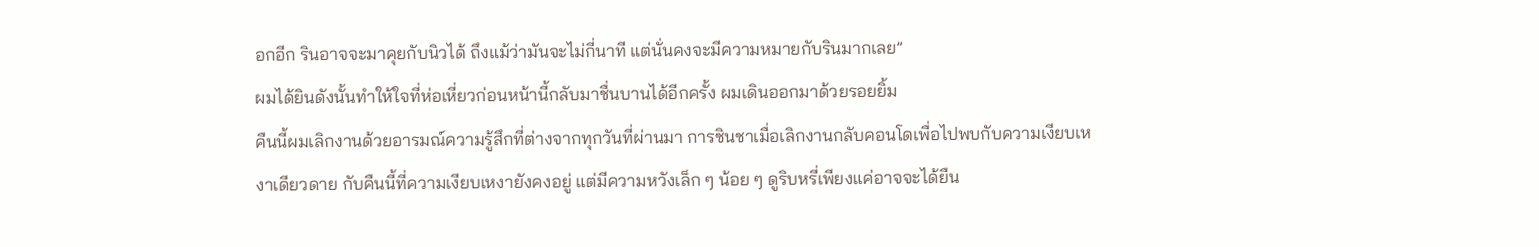อกอีก รินอาจจะมาคุยกับนิวได้ ถึงแม้ว่ามันจะไม่กี่นาที แต่นั่นคงจะมีความหมายกับรินมากเลย”
ผมได้ยินดังนั้นทำให้ใจที่ห่อเหี่ยวก่อนหน้านี้กลับมาชื่นบานได้อีกครั้ง ผมเดินออกมาด้วยรอยยิ้ม
คืนนี้ผมเลิกงานด้วยอารมณ์ความรู้สึกที่ต่างจากทุกวันที่ผ่านมา การชินชาเมื่อเลิกงานกลับคอนโดเพื่อไปพบกับความเงียบเหงาเดียวดาย กับคืนนี้ที่ความเงียบเหงายังคงอยู่ แต่มีความหวังเล็ก ๆ น้อย ๆ ดูริบหรี่เพียงแค่อาจจะได้ยืน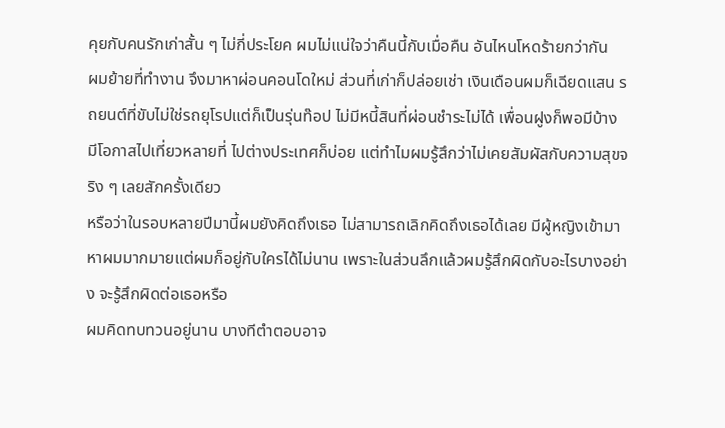คุยกับคนรักเก่าสั้น ๆ ไม่กี่ประโยค ผมไม่แน่ใจว่าคืนนี้กับเมื่อคืน อันไหนโหดร้ายกว่ากัน
ผมย้ายที่ทำงาน จึงมาหาผ่อนคอนโดใหม่ ส่วนที่เก่าก็ปล่อยเช่า เงินเดือนผมก็เฉียดแสน รถยนต์ที่ขับไม่ใช่รถยุโรปแต่ก็เป็นรุ่นท๊อป ไม่มีหนี้สินที่ผ่อนชำระไม่ได้ เพื่อนฝูงก็พอมีบ้าง มีโอกาสไปเที่ยวหลายที่ ไปต่างประเทศก็บ่อย แต่ทำไมผมรู้สึกว่าไม่เคยสัมผัสกับความสุขจริง ๆ เลยสักครั้งเดียว
หรือว่าในรอบหลายปีมานี้ผมยังคิดถึงเธอ ไม่สามารถเลิกคิดถึงเธอได้เลย มีผู้หญิงเข้ามาหาผมมากมายแต่ผมก็อยู่กับใครได้ไม่นาน เพราะในส่วนลึกแล้วผมรู้สึกผิดกับอะไรบางอย่าง จะรู้สึกผิดต่อเธอหรือ
ผมคิดทบทวนอยู่นาน บางทีตำตอบอาจ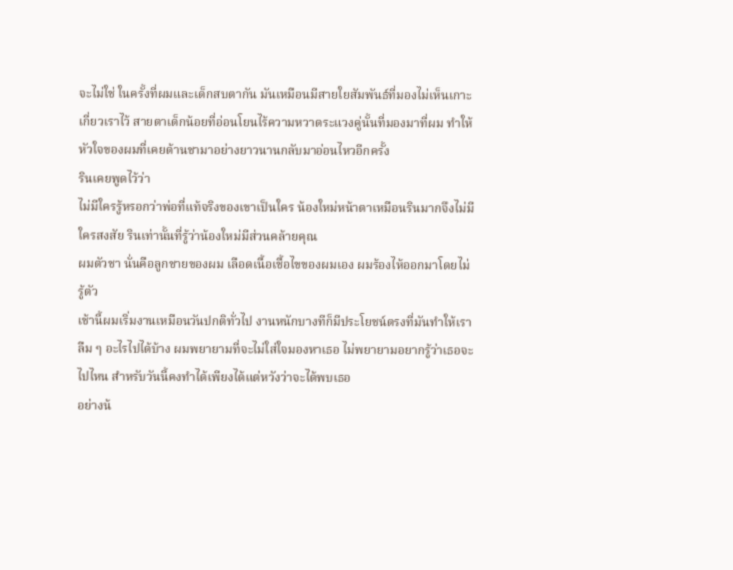จะไม่ใช่ ในครั้งที่ผมและเด็กสบตากัน มันเหมือนมีสายใยสัมพันธ์ที่มองไม่เห็นเกาะเกี่ยวเราไว้ สายตาเด็กน้อยที่อ่อนโยนไร้ความหวาดระแวงคู่นั้นที่มองมาที่ผม ทำให้หัวใจของผมที่เคยด้านชามาอย่างยาวนานกลับมาอ่อนไหวอีกครั้ง
รินเคยพูดไว้ว่า
ไม่มีใครรู้หรอกว่าพ่อที่แท้จริงของเขาเป็นใคร น้องใหม่หน้าตาเหมือนรินมากจึงไม่มีใครสงสัย รินเท่านั้นที่รู้ว่าน้องใหม่มีส่วนคล้ายคุณ
ผมตัวชา นั่นคือลูกชายของผม เลือดเนื้อเชื้อไขของผมเอง ผมร้องไห้ออกมาโดยไม่รู้ตัว
เช้านี้ผมเริ่มงานเหมือนวันปกติทั่วไป งานหนักบางทีก็มีประโยชน์ตรงที่มันทำให้เราลืม ๆ อะไรไปได้บ้าง ผมพยายามที่จะไม่ใส่ใจมองหาเธอ ไม่พยายามอยากรู้ว่าเธอจะไปไหน สำหรับวันนี้คงทำได้เพียงได้แต่หวังว่าจะได้พบเธอ
อย่างน้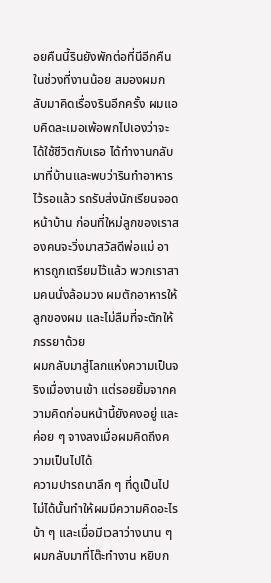อยคืนนี้รินยังพักต่อที่นีอีกคืน
ในช่วงที่งานน้อย สมองผมกลับมาคิดเรื่องรินอีกครั้ง ผมแอบคิดละเมอเพ้อพกไปเองว่าจะได้ใช้ชีวิตกับเธอ ได้ทำงานกลับมาที่บ้านและพบว่ารินทำอาหารไว้รอแล้ว รถรับส่งนักเรียนจอดหน้าบ้าน ก่อนที่ใหม่ลูกของเราสองคนจะวิ่งมาสวัสดีพ่อแม่ อาหารถูกเตรียมไว้แล้ว พวกเราสามคนนั่งล้อมวง ผมตักอาหารให้ลูกของผม และไม่ลืมที่จะตักให้ภรรยาด้วย
ผมกลับมาสู่โลกแห่งความเป็นจริงเมื่องานเข้า แต่รอยยิ้มจากความคิดก่อนหน้านี้ยังคงอยู่ และค่อย ๆ จางลงเมื่อผมคิดถึงความเป็นไปได้
ความปารถนาลึก ๆ ที่ดูเป็นไปไม่ได้นั้นทำให้ผมมีความคิดอะไรบ้า ๆ และเมื่อมีเวลาว่างนาน ๆ ผมกลับมาที่โต๊ะทำงาน หยิบก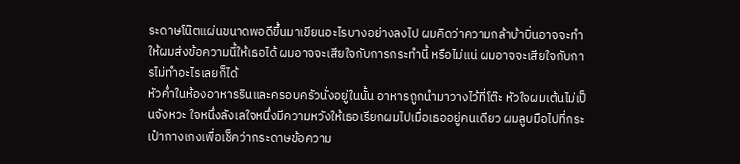ระดาษโน๊ตแผ่นขนาดพอดีขึ้นมาเขียนอะไรบางอย่างลงไป ผมคิดว่าความกล้าบ้าบิ่นอาจจะทำให้ผมส่งข้อความนี้ให้เธอได้ ผมอาจจะเสียใจกับการกระทำนี้ หรือไม่แน่ ผมอาจจะเสียใจกับการไม่ทำอะไรเลยก็ได้
หัวค่ำในห้องอาหารรินและครอบครัวนั่งอยู่ในนั้น อาหารถูกนำมาวางไว้ที่โต๊ะ หัวใจผมเต้นไม่เป็นจังหวะ ใจหนึ่งลังเลใจหนึ่งมีความหวังให้เธอเรียกผมไปเมื่อเธออยู่คนเดียว ผมลูบมือไปที่กระเป๋ากางเกงเพื่อเช็คว่ากระดาษข้อความ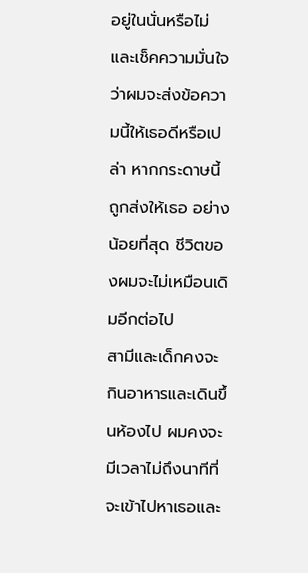อยู่ในนั่นหรือไม่ และเช็คความมั่นใจว่าผมจะส่งข้อความนี้ให้เธอดีหรือเปล่า หากกระดาษนี้ถูกส่งให้เธอ อย่างน้อยที่สุด ชีวิตของผมจะไม่เหมือนเดิมอีกต่อไป
สามีและเด็กคงจะกินอาหารและเดินขึ้นห้องไป ผมคงจะมีเวลาไม่ถึงนาทีที่จะเข้าไปหาเธอและ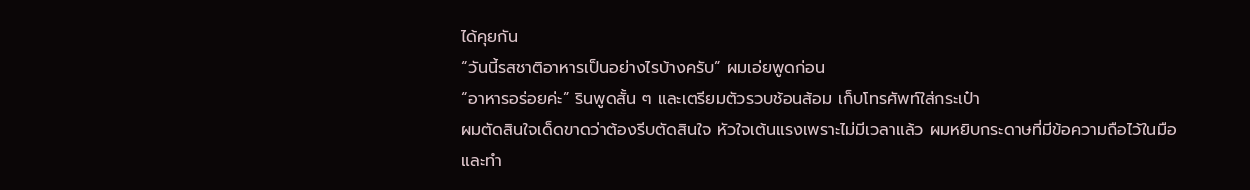ได้คุยกัน
“วันนี้รสชาติอาหารเป็นอย่างไรบ้างครับ” ผมเอ่ยพูดก่อน
“อาหารอร่อยค่ะ” รินพูดสั้น ๆ และเตรียมตัวรวบช้อนส้อม เก็บโทรศัพท์ใส่กระเป๋า
ผมตัดสินใจเด็ดขาดว่าต้องรีบตัดสินใจ หัวใจเต้นแรงเพราะไม่มีเวลาแล้ว ผมหยิบกระดาษที่มีข้อความถือไว้ในมือและทำ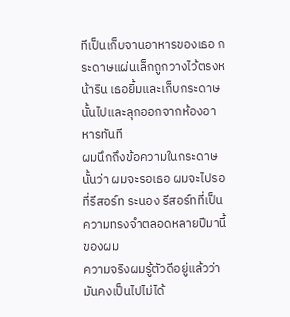ทีเป็นเก็บจานอาหารของเธอ กระดาษแผ่นเล็กถูกวางไว้ตรงหน้าริน เธอยิ้มและเก็บกระดาษนั้นไปและลุกออกจากห้องอาหารทันที
ผมนึกถึงข้อความในกระดาษนั้นว่า ผมจะรอเธอ ผมจะไปรอที่รีสอร์ท ระนอง รีสอร์ทที่เป็นความทรงจำตลอดหลายปีมานี้ของผม
ความจริงผมรู้ตัวดีอยู่แล้วว่ามันคงเป็นไปไม่ได้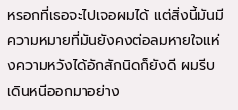หรอกที่เธอจะไปเจอผมได้ แต่สิ่งนี้มันมีความหมายที่มันยังคงต่อลมหายใจแห่งความหวังได้อักสักนิดก็ยังดี ผมรีบเดินหนีออกมาอย่าง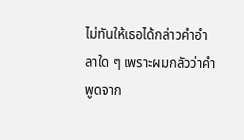ไม่ทันให้เธอได้กล่าวคำอำลาใด ๆ เพราะผมกลัวว่าคำพูดจาก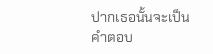ปากเธอนั้นจะเป็นคำตอบ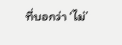ที่บอกว่า ‘ไม่’